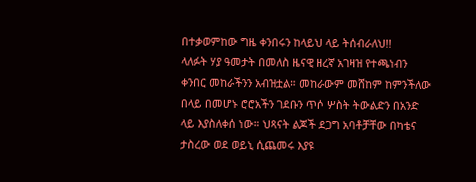በተቃወምከው ግዜ ቀንበሩን ከላይህ ላይ ትሰብራለህ!!
ላለፉት ሃያ ዓመታት በመለስ ዜናዊ ዘረኛ አገዛዝ የተጫነብን ቀንበር መከራችንን አብዝቷል። መከራውም መሸከም ከምንችለው በላይ በመሆኑ ሮሮአችን ገደቡን ጥሶ ሦስት ትውልድን በአንድ ላይ እያስለቀሰ ነው። ህጻናት ልጆች ደጋግ አባቶቻቸው በካቴና ታስረው ወደ ወይኒ ሲጨመሩ እያዩ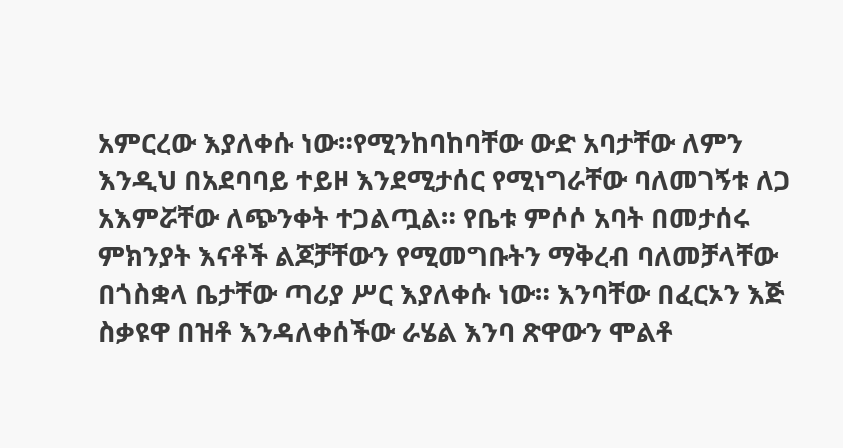አምርረው እያለቀሱ ነው።የሚንከባከባቸው ውድ አባታቸው ለምን እንዲህ በአደባባይ ተይዞ እንደሚታሰር የሚነግራቸው ባለመገኝቱ ለጋ አእምሯቸው ለጭንቀት ተጋልጧል። የቤቱ ምሶሶ አባት በመታሰሩ ምክንያት እናቶች ልጆቻቸውን የሚመግቡትን ማቅረብ ባለመቻላቸው በጎስቋላ ቤታቸው ጣሪያ ሥር እያለቀሱ ነው። እንባቸው በፈርኦን እጅ ስቃዩዋ በዝቶ እንዳለቀሰችው ራሄል እንባ ጽዋውን ሞልቶ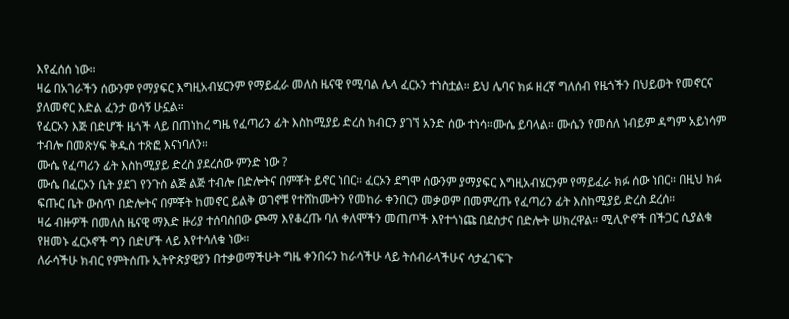እየፈሰሰ ነው።
ዛሬ በአገራችን ሰውንም የማያፍር እግዚአብሄርንም የማይፈራ መለስ ዜናዊ የሚባል ሌላ ፈርኦን ተነስቷል። ይህ ሌባና ክፉ ዘረኛ ግለሰብ የዜጎችን በህይወት የመኖርና ያለመኖር እድል ፈንታ ወሳኝ ሁኗል።
የፈርኦን እጅ በድሆች ዜጎች ላይ በጠነከረ ግዜ የፈጣሪን ፊት እስከሚያይ ድረስ ክብርን ያገኘ አንድ ሰው ተነሳ።ሙሴ ይባላል። ሙሴን የመሰለ ነብይም ዳግም አይነሳም ተብሎ በመጽሃፍ ቅዱስ ተጽፎ እናነባለን።
ሙሴ የፈጣሪን ፊት እስከሚያይ ድረስ ያደረሰው ምንድ ነው ?
ሙሴ በፈርኦን ቤት ያደገ የንጉስ ልጅ ልጅ ተብሎ በድሎትና በምቾት ይኖር ነበር። ፈርኦን ደግሞ ሰውንም ያማያፍር እግዚአብሄርንም የማይፈራ ክፉ ሰው ነበር። በዚህ ክፉ ፍጡር ቤት ውስጥ በድሎትና በምቾት ከመኖር ይልቅ ወገኖቹ የተሸከሙትን የመከራ ቀንበርን መቃወም በመምረጡ የፈጣሪን ፊት እስከሚያይ ድረስ ደረሰ።
ዛሬ ብዙዎች በመለስ ዜናዊ ማእድ ዙሪያ ተሰባስበው ጮማ እየቆረጡ ባለ ቀለሞችን መጠጦች እየተጎነጩ በደስታና በድሎት ሠክረዋል። ሚሊዮኖች በችጋር ሲያልቁ የዘመኑ ፈርኦኖች ግን በድሆች ላይ እየተሳለቁ ነው።
ለራሳችሁ ክብር የምትሰጡ ኢትዮጵያዊያን በተቃወማችሁት ግዜ ቀንበሩን ከራሳችሁ ላይ ትሰብራላችሁና ሳታፈገፍጉ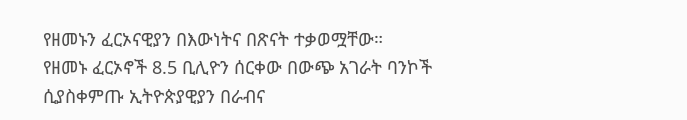የዘመኑን ፈርኦናዊያን በእውነትና በጽናት ተቃወሟቸው።
የዘመኑ ፈርኦኖች 8.5 ቢሊዮን ሰርቀው በውጭ አገራት ባንኮች ሲያስቀምጡ ኢትዮጵያዊያን በራብና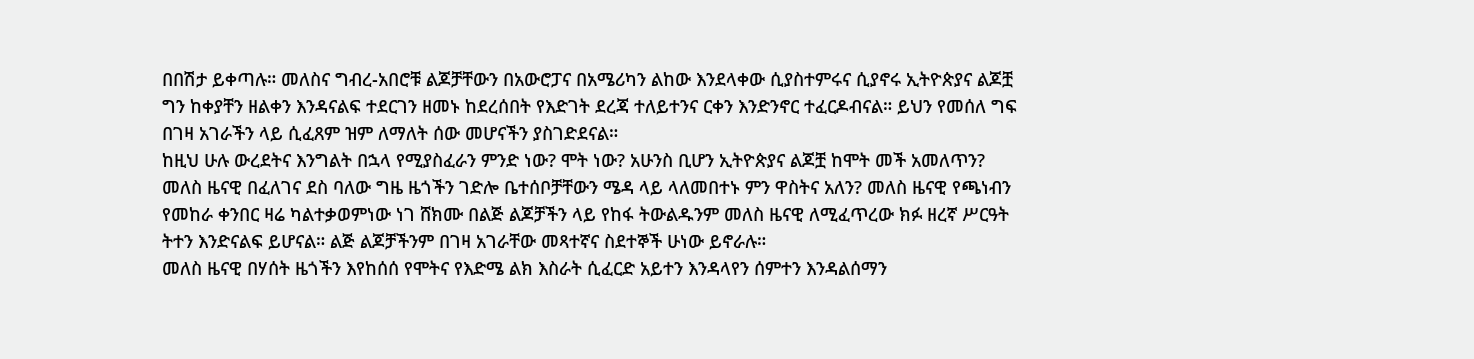በበሽታ ይቀጣሉ። መለስና ግብረ-አበሮቹ ልጆቻቸውን በአውሮፓና በአሜሪካን ልከው እንደላቀው ሲያስተምሩና ሲያኖሩ ኢትዮጵያና ልጆቿ ግን ከቀያቸን ዘልቀን እንዳናልፍ ተደርገን ዘመኑ ከደረሰበት የእድገት ደረጃ ተለይተንና ርቀን እንድንኖር ተፈርዶብናል። ይህን የመሰለ ግፍ በገዛ አገራችን ላይ ሲፈጸም ዝም ለማለት ሰው መሆናችን ያስገድደናል።
ከዚህ ሁሉ ውረደትና እንግልት በኋላ የሚያስፈራን ምንድ ነው? ሞት ነው? አሁንስ ቢሆን ኢትዮጵያና ልጆቿ ከሞት መች አመለጥን? መለስ ዜናዊ በፈለገና ደስ ባለው ግዜ ዜጎችን ገድሎ ቤተሰቦቻቸውን ሜዳ ላይ ላለመበተኑ ምን ዋስትና አለን? መለስ ዜናዊ የጫነብን የመከራ ቀንበር ዛሬ ካልተቃወምነው ነገ ሸክሙ በልጅ ልጆቻችን ላይ የከፋ ትውልዱንም መለስ ዜናዊ ለሚፈጥረው ክፉ ዘረኛ ሥርዓት ትተን እንድናልፍ ይሆናል። ልጅ ልጆቻችንም በገዛ አገራቸው መጻተኛና ስደተኞች ሁነው ይኖራሉ።
መለስ ዜናዊ በሃሰት ዜጎችን እየከሰሰ የሞትና የእድሜ ልክ እስራት ሲፈርድ አይተን እንዳላየን ሰምተን እንዳልሰማን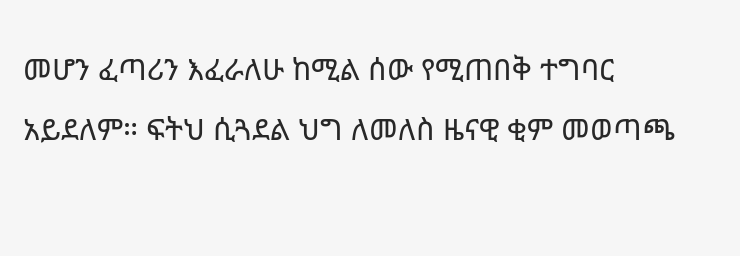መሆን ፈጣሪን እፈራለሁ ከሚል ሰው የሚጠበቅ ተግባር አይደለም። ፍትህ ሲጓደል ህግ ለመለስ ዜናዊ ቂም መወጣጫ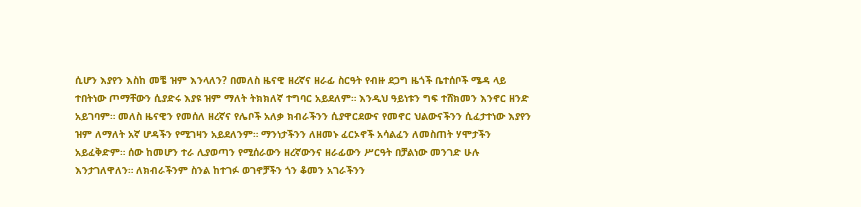ሲሆን እያየን እስከ መቼ ዝም እንላለን? በመለስ ዜናዊ ዘረኛና ዘራፊ ስርዓት የብዙ ደጋግ ዜጎች ቤተሰቦች ሜዳ ላይ ተበትነው ጦማቸውን ሲያድሩ እያዩ ዝም ማለት ትክክለኛ ተግባር አይደለም። እንዲህ ዓይነቱን ግፍ ተሸክመን እንኖር ዘንድ አይገባም። መለስ ዜናዊን የመሰለ ዘረኛና የሌቦች አለቃ ክብራችንን ሲያዋርደውና የመኖር ህልውናችንን ሲፈታተነው እያየን ዝም ለማለት አኛ ሆዳችን የሚገዛን አይደለንም። ማንነታችንን ለዘመኑ ፈርኦኖች አሳልፈን ለመስጠት ሃሞታችን አይፈቅድም። ሰው ከመሆን ተራ ሊያወጣን የሚሰራውን ዘረኛውንና ዘራፊውን ሥርዓት በቻልነው መንገድ ሁሉ እንታገለዋለን። ለክብራችንም ስንል ከተገፉ ወገኖቻችን ጎን ቆመን አገራችንን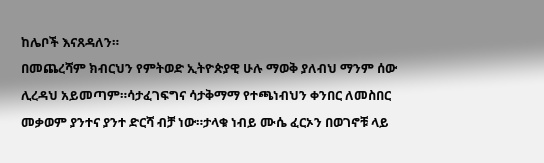ከሌቦች እናጸዳለን።
በመጨረሻም ክብርህን የምትወድ ኢትዮጵያዊ ሁሉ ማወቅ ያለብህ ማንም ሰው ሊረዳህ አይመጣም።ሳታፈገፍግና ሳታቅማማ የተጫነብህን ቀንበር ለመስበር መቃወም ያንተና ያንተ ድርሻ ብቻ ነው።ታላቁ ነብይ ሙሴ ፈርኦን በወገኖቹ ላይ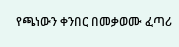የጫነውን ቀንበር በመቃወሙ ፈጣሪ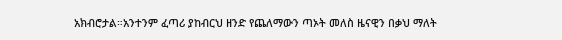አክብሮታል።አንተንም ፈጣሪ ያከብርህ ዘንድ የጨለማውን ጣኦት መለስ ዜናዊን በቃህ ማለት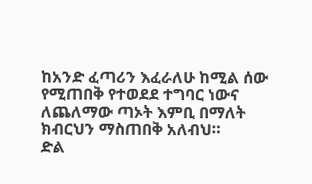ከአንድ ፈጣሪን እፈራለሁ ከሚል ሰው የሚጠበቅ የተወደደ ተግባር ነውና ለጨለማው ጣኦት እምቢ በማለት ክብርህን ማስጠበቅ አለብህ።
ድል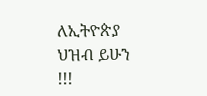ለኢትዮጵያ ህዝብ ይሁን !!!